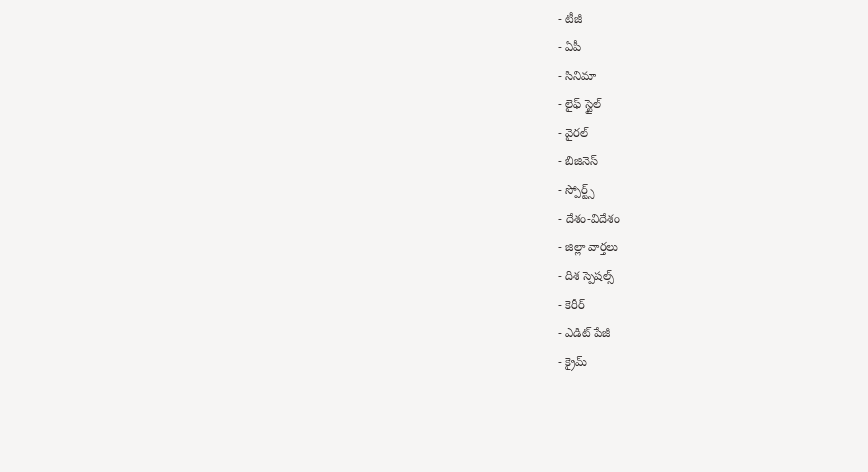- టీజీ
- ఏపీ
- సినిమా
- లైఫ్ స్టైల్
- వైరల్
- బిజినెస్
- స్పోర్ట్స్
- దేశం-విదేశం
- జిల్లా వార్తలు
- దిశ స్పెషల్స్
- కెరీర్
- ఎడిట్ పేజీ
- క్రైమ్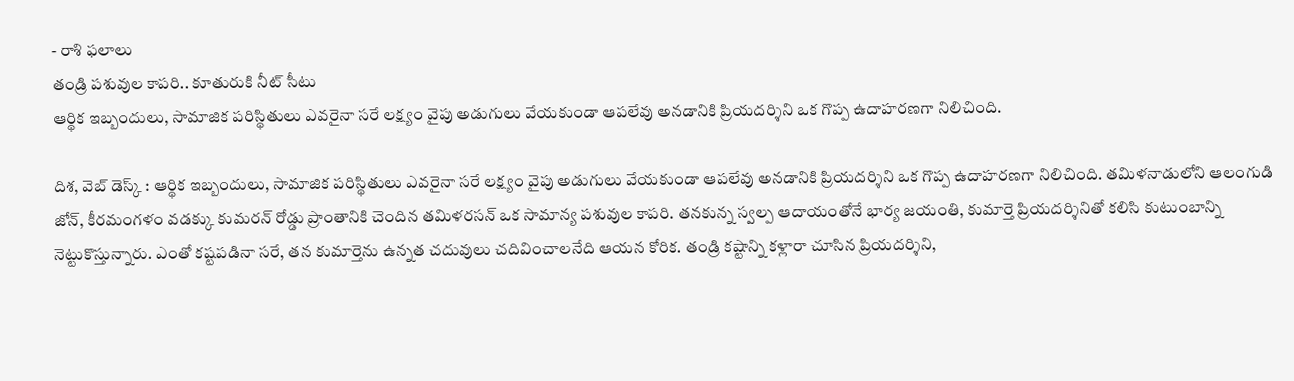- రాశి ఫలాలు
తండ్రి పశువుల కాపరి.. కూతురుకి నీట్ సీటు
ఆర్థిక ఇబ్బందులు, సామాజిక పరిస్థితులు ఎవరైనా సరే లక్ష్యం వైపు అడుగులు వేయకుండా ఆపలేవు అనడానికి ప్రియదర్శిని ఒక గొప్ప ఉదాహరణగా నిలిచింది.

దిశ, వెబ్ డెస్క్ : ఆర్థిక ఇబ్బందులు, సామాజిక పరిస్థితులు ఎవరైనా సరే లక్ష్యం వైపు అడుగులు వేయకుండా ఆపలేవు అనడానికి ప్రియదర్శిని ఒక గొప్ప ఉదాహరణగా నిలిచింది. తమిళనాడులోని ఆలంగుడి జోన్, కీరమంగళం వడక్కు కుమరన్ రోడ్డు ప్రాంతానికి చెందిన తమిళరసన్ ఒక సామాన్య పశువుల కాపరి. తనకున్న స్వల్ప ఆదాయంతోనే భార్య జయంతి, కుమార్తె ప్రియదర్శినితో కలిసి కుటుంబాన్ని నెట్టుకొస్తున్నారు. ఎంతో కష్టపడినా సరే, తన కుమార్తెను ఉన్నత చదువులు చదివించాలనేది ఆయన కోరిక. తండ్రి కష్టాన్ని కళ్లారా చూసిన ప్రియదర్శిని,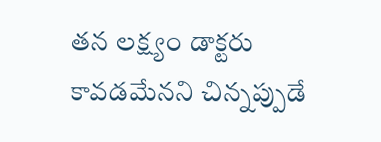తన లక్ష్యం డాక్టరు కావడమేనని చిన్నప్పుడే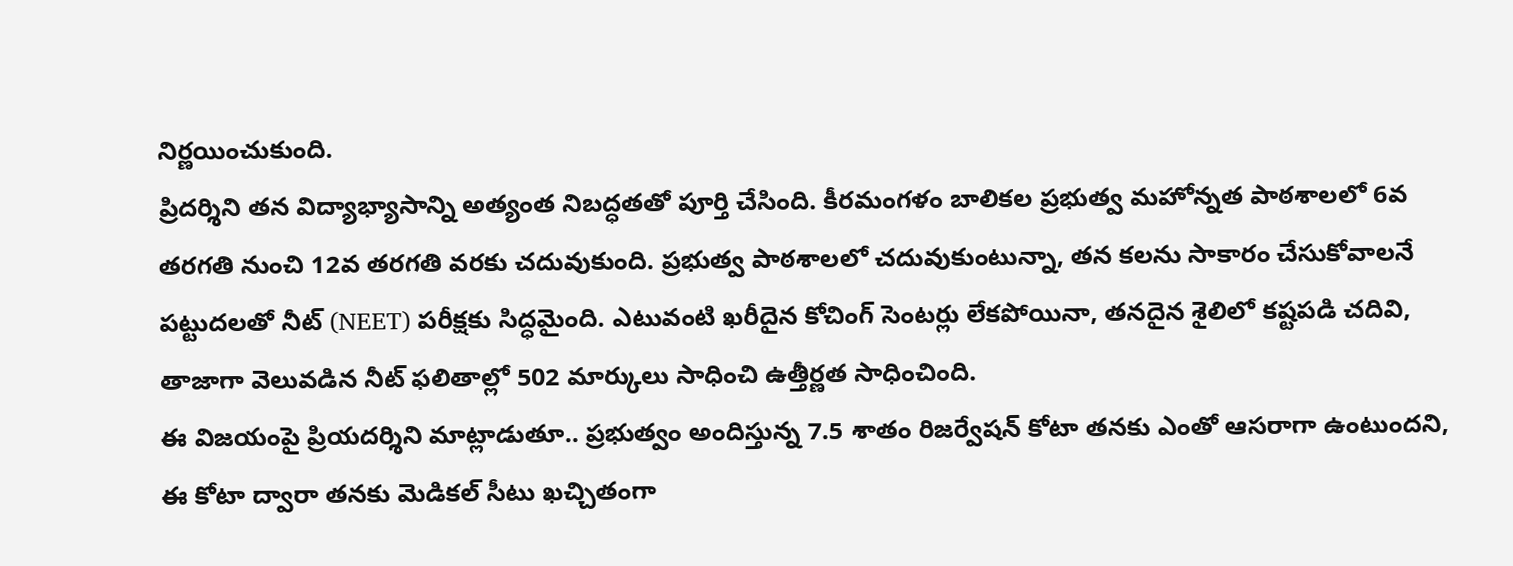నిర్ణయించుకుంది.
ప్రిదర్శిని తన విద్యాభ్యాసాన్ని అత్యంత నిబద్ధతతో పూర్తి చేసింది. కీరమంగళం బాలికల ప్రభుత్వ మహోన్నత పాఠశాలలో 6వ తరగతి నుంచి 12వ తరగతి వరకు చదువుకుంది. ప్రభుత్వ పాఠశాలలో చదువుకుంటున్నా, తన కలను సాకారం చేసుకోవాలనే పట్టుదలతో నీట్ (NEET) పరీక్షకు సిద్ధమైంది. ఎటువంటి ఖరీదైన కోచింగ్ సెంటర్లు లేకపోయినా, తనదైన శైలిలో కష్టపడి చదివి, తాజాగా వెలువడిన నీట్ ఫలితాల్లో 502 మార్కులు సాధించి ఉత్తీర్ణత సాధించింది.
ఈ విజయంపై ప్రియదర్శిని మాట్లాడుతూ.. ప్రభుత్వం అందిస్తున్న 7.5 శాతం రిజర్వేషన్ కోటా తనకు ఎంతో ఆసరాగా ఉంటుందని, ఈ కోటా ద్వారా తనకు మెడికల్ సీటు ఖచ్చితంగా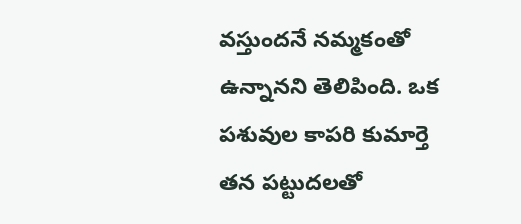వస్తుందనే నమ్మకంతో ఉన్నానని తెలిపింది. ఒక పశువుల కాపరి కుమార్తె తన పట్టుదలతో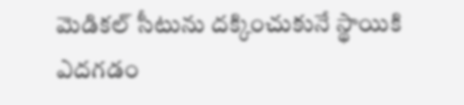మెడికల్ సీటును దక్కించుకునే స్థాయికి ఎదగడం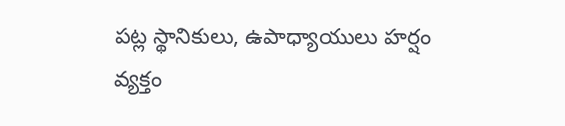పట్ల స్థానికులు, ఉపాధ్యాయులు హర్షం వ్యక్తం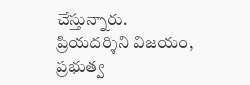చేస్తున్నారు. ప్రియదర్శిని విజయం, ప్రభుత్వ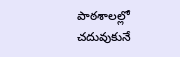పాఠశాలల్లో చదువుకునే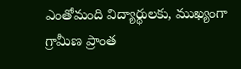ఎంతోమంది విద్యార్థులకు, ముఖ్యంగా గ్రామీణ ప్రాంత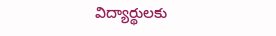విద్యార్థులకు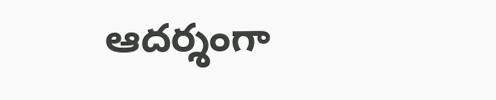ఆదర్శంగా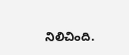నిలిచింది.